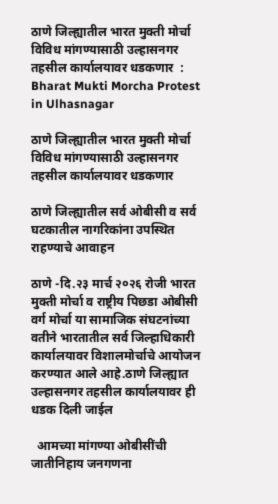ठाणे जिल्ह्यातील भारत मुक्ती मोर्चा विविध मांगण्यासाठी उल्हासनगर तहसील कार्यालयावर धडकणार  : Bharat Mukti Morcha Protest in Ulhasnagar

ठाणे जिल्ह्यातील भारत मुक्ती मोर्चा विविध मांगण्यासाठी उल्हासनगर तहसील कार्यालयावर धडकणार

ठाणे जिल्ह्यातील सर्व ओबीसी व सर्व घटकातील नागरिकांना उपस्थित राहण्याचे आवाहन

ठाणे -दि.२३ मार्च २०२६ रोजी भारत मुक्ती मोर्चा व राष्ट्रीय पिछडा ओबीसी वर्ग मोर्चा या सामाजिक संघटनांच्या वतीने भारतातील सर्व जिल्हाधिकारी कार्यालयावर विशालमोर्चाचे आयोजन करण्यात आले आहे.ठाणे जिल्ह्यात उल्हासनगर तहसील कार्यालयावर ही धडक दिली जाईल

  आमच्या मांगण्या ओबीसींची जातीनिहाय जनगणना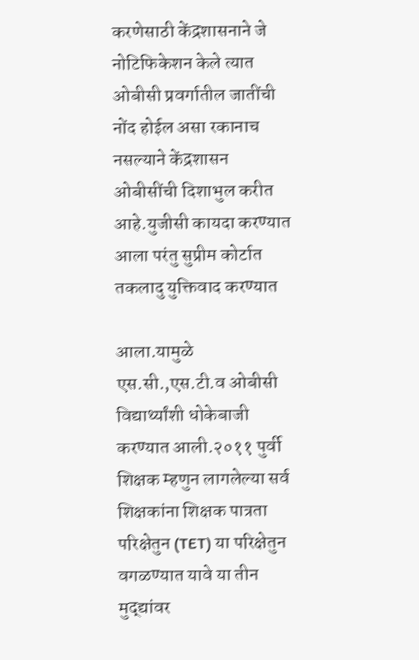करणेसाठी केंद्रशासनाने जे नोटिफिकेशन केले त्यात ओबीसी प्रवर्गातील जातींची नोंद होईल असा रकानाच नसल्याने केंद्रशासन ओबीसींची दिशाभुल करीत आहे.युजीसी कायदा करण्यात आला परंतु सुप्रीम कोर्टात तकलादु युक्तिवाद करण्यात

आला.यामुळे एस.सी.,एस.टी.व ओबीसी विद्यार्थ्यांशी धोकेबाजी करण्यात आली.२०११ पुर्वी शिक्षक म्हणुन लागलेल्या सर्व शिक्षकांना शिक्षक पात्रता परिक्षेतुन (TET) या परिक्षेतुन वगळण्यात यावे या तीन मुद्द्यांवर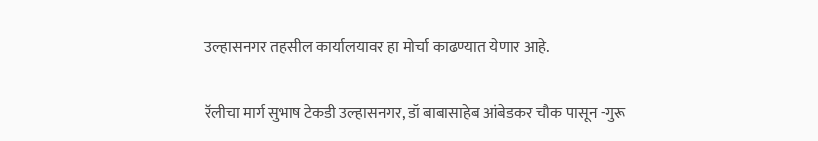उल्हासनगर तहसील कार्यालयावर हा मोर्चा काढण्यात येणार आहे.

रॅलीचा मार्ग सुभाष टेकडी उल्हासनगर, डॉ बाबासाहेब आंबेडकर चौक पासून -गुरू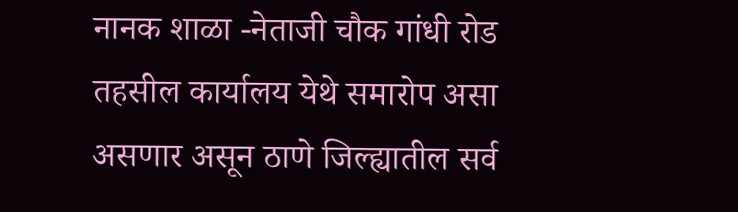नानक शाळा -नेताजी चौक गांधी रोड तहसील कार्यालय येथे समारोप असा असणार असून ठाणे जिल्ह्यातील सर्व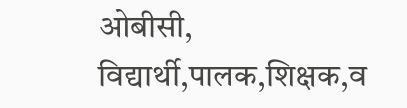ओबीसी, विद्यार्थी,पालक,शिक्षक,व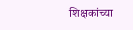शिक्षकांच्या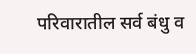परिवारातील सर्व बंधु व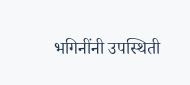भगिनींनी उपस्थिती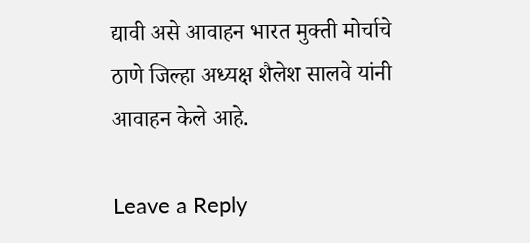द्यावी असे आवाहन भारत मुक्ती मोर्चाचे ठाणे जिल्हा अध्यक्ष शैलेश सालवे यांनी आवाहन केले आहे.

Leave a Reply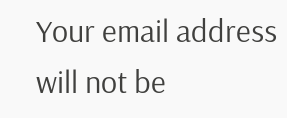Your email address will not be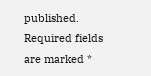published. Required fields are marked *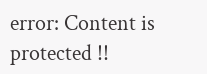error: Content is protected !!